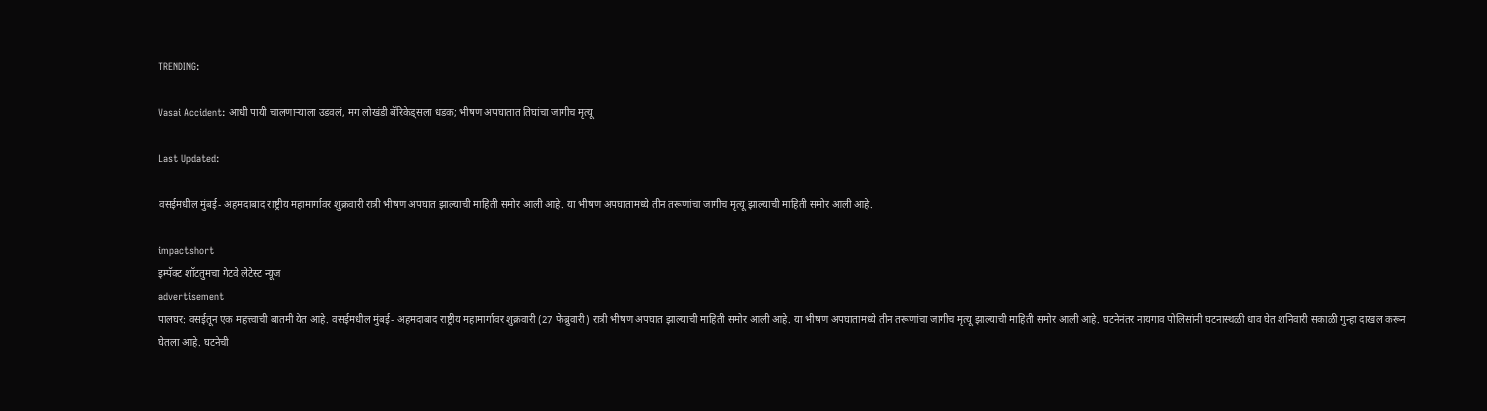TRENDING:

Vasai Accident: आधी पायी चालणार्‍याला उडवलं, मग लोखंडी बॅरिकेड्सला धडक; भीषण अपघातात तिघांचा जागीच मृत्यू

Last Updated:

वसईमधील मुंबई- अहमदाबाद राष्ट्रीय महामार्गावर शुक्रवारी रात्री भीषण अपघात झाल्याची माहिती समोर आली आहे. या भीषण अपघातामध्ये तीन तरूणांचा जागीच मृत्यू झाल्याची माहिती समोर आली आहे.

impactshort
इम्पॅक्ट शॉटतुमचा गेटवे लेटेस्ट न्यूज
advertisement
पालघर: वसईतून एक महत्त्वाची बातमी येत आहे. वसईमधील मुंबई- अहमदाबाद राष्ट्रीय महामार्गावर शुक्रवारी (27 फेब्रुवारी) रात्री भीषण अपघात झाल्याची माहिती समोर आली आहे. या भीषण अपघातामध्ये तीन तरूणांचा जागीच मृत्यू झाल्याची माहिती समोर आली आहे. घटनेनंतर नायगाव पोलिसांनी घटनास्थळी धाव घेत शनिवारी सकाळी गुन्हा दाखल करून घेतला आहे. घटनेची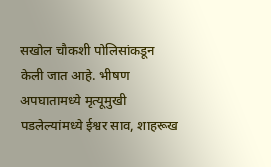सखोल चौकशी पोलिसांकडून केली जात आहे. भीषण अपघातामध्ये मृत्यूमुखी पडलेल्यांमध्ये ईश्वर साव, शाहरूख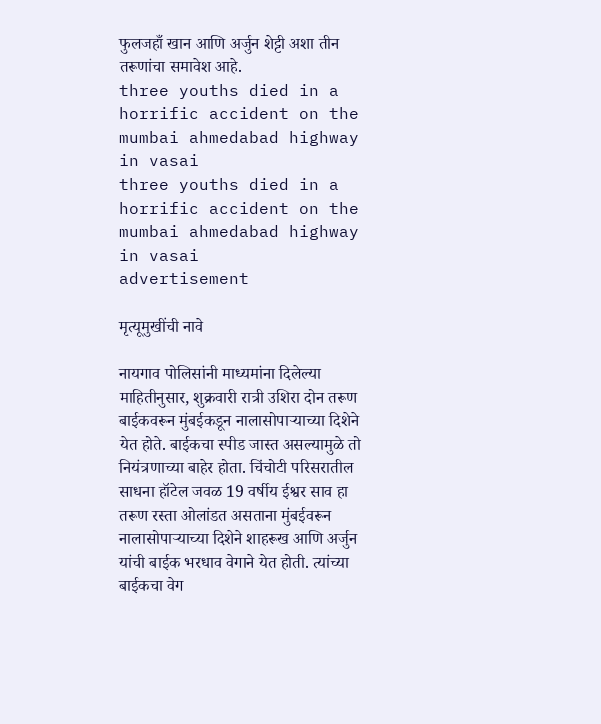फुलजहाँ खान आणि अर्जुन शेट्टी अशा तीन तरूणांचा समावेश आहे.
three youths died in a horrific accident on the mumbai ahmedabad highway in vasai
three youths died in a horrific accident on the mumbai ahmedabad highway in vasai
advertisement

मृत्यूमुखींची नावे

नायगाव पोलिसांनी माध्यमांना दिलेल्या माहितीनुसार, शुक्रवारी रात्री उशिरा दोन तरूण बाईकवरून मुंबईकडून नालासोपाऱ्याच्या दिशेने येत होते. बाईकचा स्पीड जास्त असल्यामुळे तो नियंत्रणाच्या बाहेर होता. चिंचोटी परिसरातील साधना हॉटेल जवळ 19 वर्षीय ईश्वर साव हा तरूण रस्ता ओलांडत असताना मुंबईवरून नालासोपाऱ्याच्या दिशेने शाहरूख आणि अर्जुन यांची बाईक भरधाव वेगाने येत होती. त्यांच्या बाईकचा वेग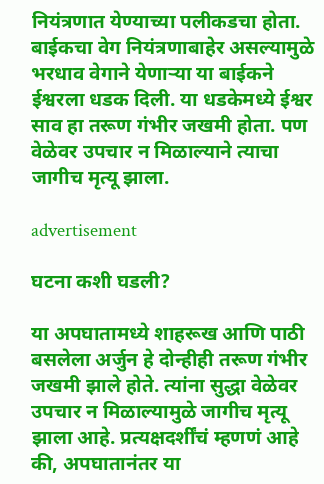नियंत्रणात येण्याच्या पलीकडचा होता. बाईकचा वेग नियंत्रणाबाहेर असल्यामुळे भरधाव वेगाने येणाऱ्या या बाईकने ईश्वरला धडक दिली. या धडकेमध्ये ईश्वर साव हा तरूण गंभीर जखमी होता. पण वेळेवर उपचार न मिळाल्याने त्याचा जागीच मृत्यू झाला.

advertisement

घटना कशी घडली?

या अपघातामध्ये शाहरूख आणि पाठी बसलेला अर्जुन हे दोन्हीही तरूण गंभीर जखमी झाले होते. त्यांना सुद्धा वेळेवर उपचार न मिळाल्यामुळे जागीच मृत्यू झाला आहे. प्रत्यक्षदर्शींचं म्हणणं आहे की, अपघातानंतर या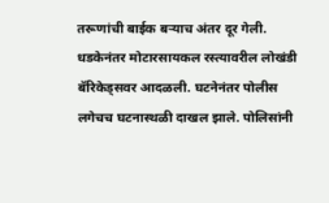तरूणांची बाईक बऱ्याच अंतर दूर गेली. धडकेनंतर मोटारसायकल रस्त्यावरील लोखंडी बॅरिकेड्सवर आदळली. घटनेनंतर पोलीस लगेचच घटनास्थळी दाखल झाले. पोलिसांनी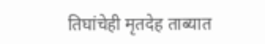तिघांचेही मृतदेह ताब्यात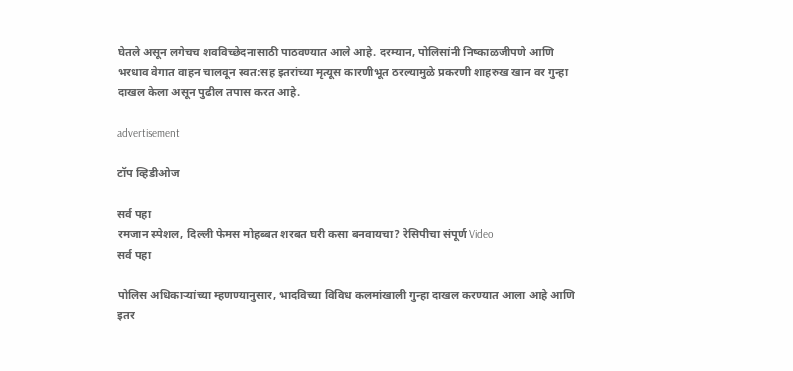घेतले असून लगेचच शवविच्छेदनासाठी पाठवण्यात आले आहे. दरम्यान, पोलिसांनी निष्काळजीपणे आणि भरधाव वेगात वाहन चालवून स्वत:सह इतरांच्या मृत्यूस कारणीभूत ठरल्यामुळे प्रकरणी शाहरुख खान वर गुन्हा दाखल केला असून पुढील तपास करत आहे.

advertisement

टॉप व्हिडीओज

सर्व पहा
रमजान स्पेशल, दिल्ली फेमस मोहब्बत शरबत घरी कसा बनवायचा? रेसिपीचा संपूर्ण Video
सर्व पहा

पोलिस अधिकार्‍यांच्या म्हणण्यानुसार, भादविच्या विविध कलमांखाली गुन्हा दाखल करण्यात आला आहे आणि इतर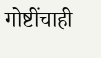गोष्टींचाही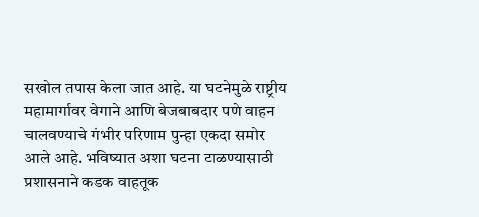सखोल तपास केला जात आहे. या घटनेमुळे राष्ट्रीय महामार्गावर वेगाने आणि बेजबाबदार पणे वाहन चालवण्याचे गंभीर परिणाम पुन्हा एकदा समोर आले आहे. भविष्यात अशा घटना टाळण्यासाठी प्रशासनाने कडक वाहतूक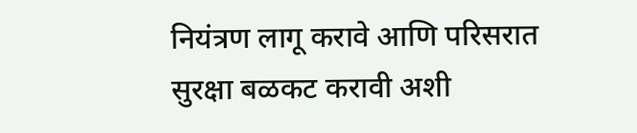नियंत्रण लागू करावे आणि परिसरात सुरक्षा बळकट करावी अशी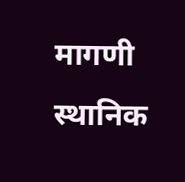मागणी स्थानिक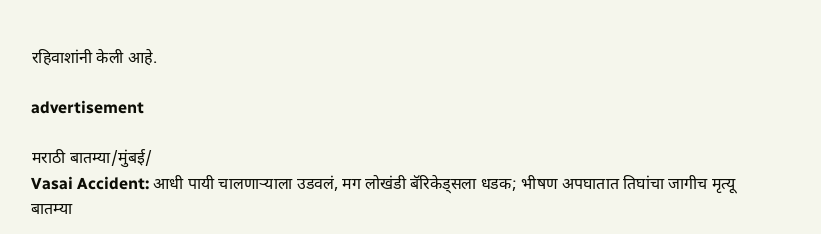रहिवाशांनी केली आहे.

advertisement

मराठी बातम्या/मुंबई/
Vasai Accident: आधी पायी चालणार्‍याला उडवलं, मग लोखंडी बॅरिकेड्सला धडक; भीषण अपघातात तिघांचा जागीच मृत्यू
बातम्या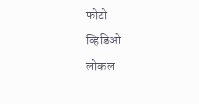फोटो
व्हिडिओ
लोकल